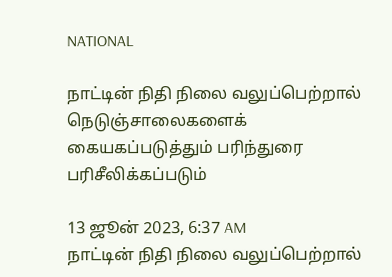NATIONAL

நாட்டின் நிதி நிலை வலுப்பெற்றால் நெடுஞ்சாலைகளைக் கையகப்படுத்தும் பரிந்துரை பரிசீலிக்கப்படும்

13 ஜூன் 2023, 6:37 AM
நாட்டின் நிதி நிலை வலுப்பெற்றால்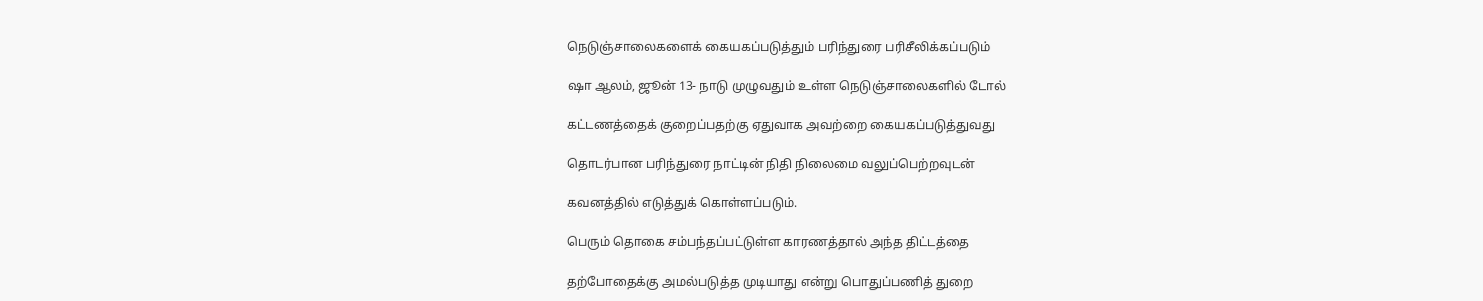நெடுஞ்சாலைகளைக் கையகப்படுத்தும் பரிந்துரை பரிசீலிக்கப்படும்

ஷா ஆலம், ஜூன் 13- நாடு முழுவதும் உள்ள நெடுஞ்சாலைகளில் டோல்

கட்டணத்தைக் குறைப்பதற்கு ஏதுவாக அவற்றை கையகப்படுத்துவது

தொடர்பான பரிந்துரை நாட்டின் நிதி நிலைமை வலுப்பெற்றவுடன்

கவனத்தில் எடுத்துக் கொள்ளப்படும்.

பெரும் தொகை சம்பந்தப்பட்டுள்ள காரணத்தால் அந்த திட்டத்தை

தற்போதைக்கு அமல்படுத்த முடியாது என்று பொதுப்பணித் துறை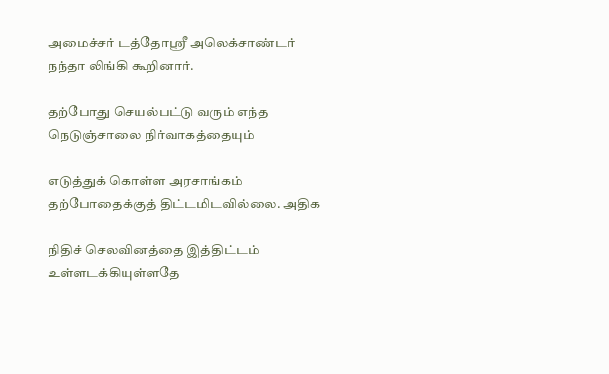அமைச்சர் டத்தோஸ்ரீ அலெக்சாண்டர் நந்தா லிங்கி கூறினார்.

தற்போது செயல்பட்டு வரும் எந்த நெடுஞ்சாலை நிர்வாகத்தையும்

எடுத்துக் கொள்ள அரசாங்கம் தற்போதைக்குத் திட்டமிடவில்லை. அதிக

நிதிச் செலவினத்தை இத்திட்டம் உள்ளடக்கியுள்ளதே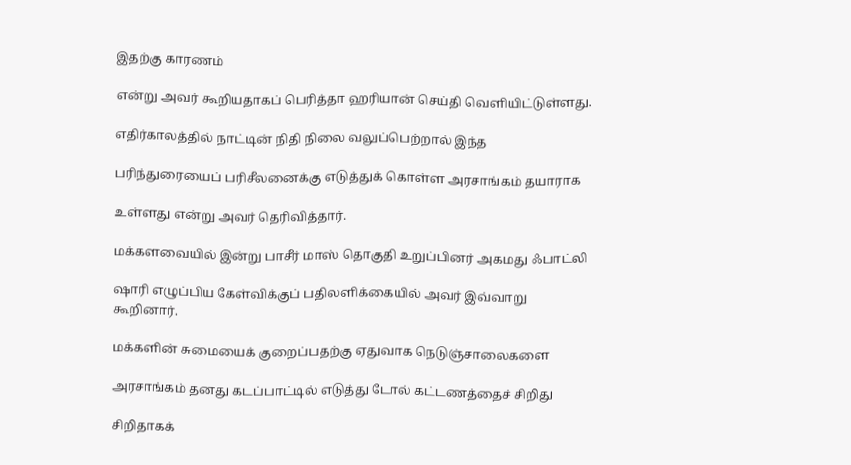இதற்கு காரணம்

என்று அவர் கூறியதாகப் பெரித்தா ஹரியான் செய்தி வெளியிட்டுள்ளது.

எதிர்காலத்தில் நாட்டின் நிதி நிலை வலுப்பெற்றால் இந்த

பரிந்துரையைப் பரிசீலனைக்கு எடுத்துக் கொள்ள அரசாங்கம் தயாராக

உள்ளது என்று அவர் தெரிவித்தார்.

மக்களவையில் இன்று பாசீர் மாஸ் தொகுதி உறுப்பினர் அகமது ஃபாட்லி

ஷாரி எழுப்பிய கேள்விக்குப் பதிலளிக்கையில் அவர் இவ்வாறு கூறினார்.

மக்களின் சுமையைக் குறைப்பதற்கு ஏதுவாக நெடுஞ்சாலைகளை

அரசாங்கம் தனது கடப்பாட்டில் எடுத்து டோல் கட்டணத்தைச் சிறிது

சிறிதாகக்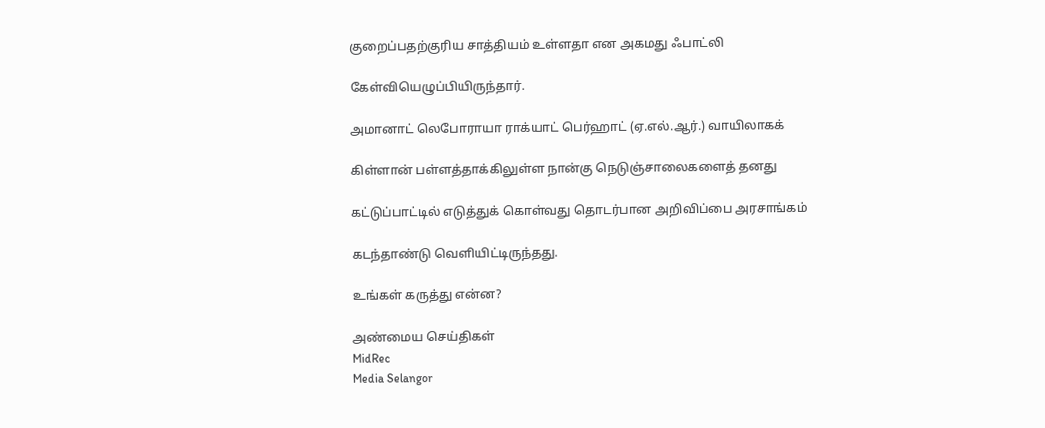குறைப்பதற்குரிய சாத்தியம் உள்ளதா என அகமது ஃபாட்லி

கேள்வியெழுப்பியிருந்தார்.

அமானாட் லெபோராயா ராக்யாட் பெர்ஹாட் (ஏ.எல்.ஆர்.) வாயிலாகக்

கிள்ளான் பள்ளத்தாக்கிலுள்ள நான்கு நெடுஞ்சாலைகளைத் தனது

கட்டுப்பாட்டில் எடுத்துக் கொள்வது தொடர்பான அறிவிப்பை அரசாங்கம்

கடந்தாண்டு வெளியிட்டிருந்தது.

உங்கள் கருத்து என்ன?

அண்மைய செய்திகள்
MidRec
Media Selangor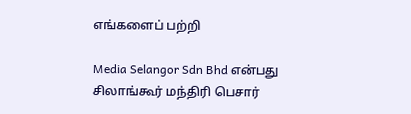எங்களைப் பற்றி

Media Selangor Sdn Bhd என்பது சிலாங்கூர் மந்திரி பெசார்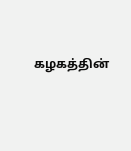கழகத்தின்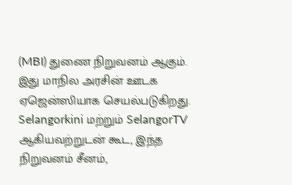(MBI) துணை நிறுவனம் ஆகும். இது மாநில அரசின் ஊடக ஏஜென்ஸியாக செயல்படுகிறது. Selangorkini மற்றும் SelangorTV ஆகியவற்றுடன் கூட, இந்த நிறுவனம் சீனம்,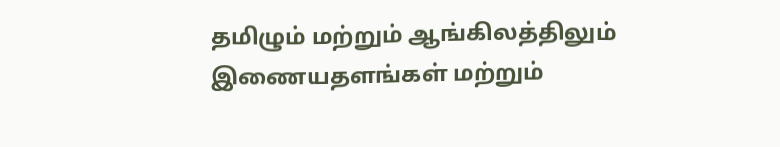தமிழும் மற்றும் ஆங்கிலத்திலும் இணையதளங்கள் மற்றும்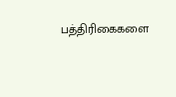பத்திரிகைகளை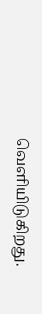வெளியிடுகிறது.